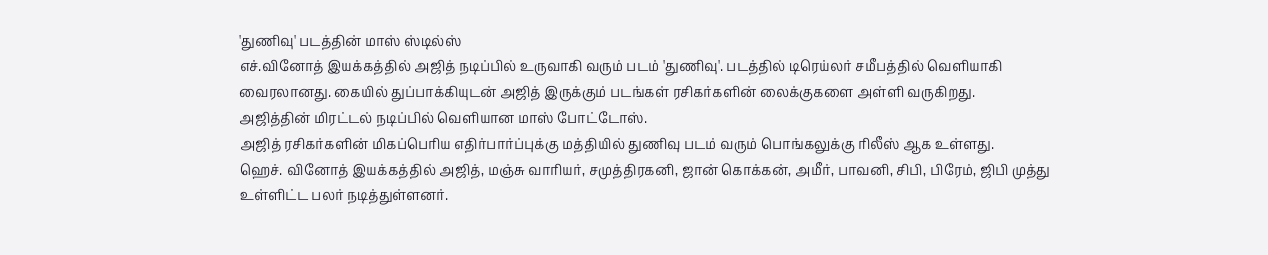'துணிவு' படத்தின் மாஸ் ஸ்டில்ஸ்
எச்.வினோத் இயக்கத்தில் அஜித் நடிப்பில் உருவாகி வரும் படம் 'துணிவு'. படத்தில் டிரெய்லர் சமீபத்தில் வெளியாகி வைரலானது. கையில் துப்பாக்கியுடன் அஜித் இருக்கும் படங்கள் ரசிகர்களின் லைக்குகளை அள்ளி வருகிறது.
அஜித்தின் மிரட்டல் நடிப்பில் வெளியான மாஸ் போட்டோஸ்.
அஜித் ரசிகர்களின் மிகப்பெரிய எதிர்பார்ப்புக்கு மத்தியில் துணிவு படம் வரும் பொங்கலுக்கு ரிலீஸ் ஆக உள்ளது.
ஹெச். வினோத் இயக்கத்தில் அஜித், மஞ்சு வாரியர், சமுத்திரகனி, ஜான் கொக்கன், அமீர், பாவனி, சிபி, பிரேம், ஜிபி முத்து உள்ளிட்ட பலர் நடித்துள்ளனர்.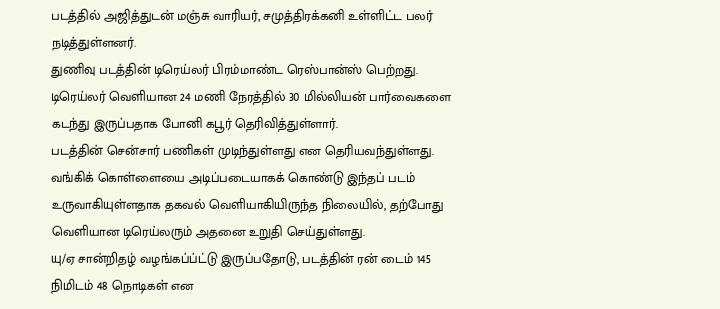படத்தில் அஜித்துடன் மஞ்சு வாரியர், சமுத்திரக்கனி உள்ளிட்ட பலர் நடித்துள்ளனர்.
துணிவு படத்தின் டிரெய்லர் பிரம்மாண்ட ரெஸ்பான்ஸ் பெற்றது.
டிரெய்லர் வெளியான 24 மணி நேரத்தில் 30 மில்லியன் பார்வைகளை கடந்து இருப்பதாக போனி கபூர் தெரிவித்துள்ளார்.
படத்தின் சென்சார் பணிகள் முடிந்துள்ளது என தெரியவந்துள்ளது.
வங்கிக் கொள்ளையை அடிப்படையாகக் கொண்டு இந்தப் படம் உருவாகியுள்ளதாக தகவல் வெளியாகியிருந்த நிலையில், தற்போது வெளியான டிரெய்லரும் அதனை உறுதி செய்துள்ளது.
யு/ஏ சான்றிதழ் வழங்கப்ப்ட்டு இருப்பதோடு, படத்தின் ரன் டைம் 145 நிமிடம் 48 நொடிகள் என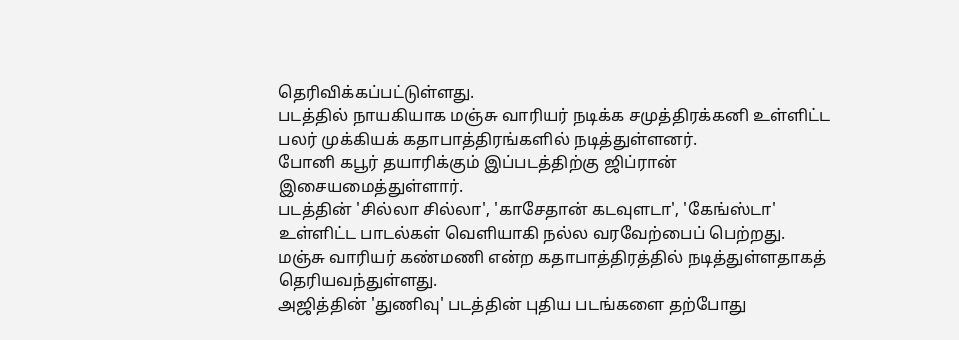தெரிவிக்கப்பட்டுள்ளது.
படத்தில் நாயகியாக மஞ்சு வாரியர் நடிக்க சமுத்திரக்கனி உள்ளிட்ட பலர் முக்கியக் கதாபாத்திரங்களில் நடித்துள்ளனர்.
போனி கபூர் தயாரிக்கும் இப்படத்திற்கு ஜிப்ரான் இசையமைத்துள்ளார்.
படத்தின் 'சில்லா சில்லா', 'காசேதான் கடவுளடா', 'கேங்ஸ்டா' உள்ளிட்ட பாடல்கள் வெளியாகி நல்ல வரவேற்பைப் பெற்றது.
மஞ்சு வாரியர் கண்மணி என்ற கதாபாத்திரத்தில் நடித்துள்ளதாகத் தெரியவந்துள்ளது.
அஜித்தின் 'துணிவு' படத்தின் புதிய படங்களை தற்போது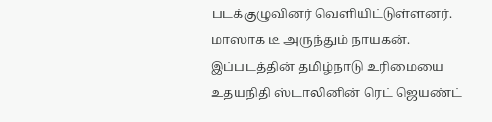படக்குழுவினர் வெளியிட்டுள்ளனர்.
மாஸாக டீ அருந்தும் நாயகன்.
இப்படத்தின் தமிழ்நாடு உரிமையை உதயநிதி ஸ்டாலினின் ரெட் ஜெயண்ட்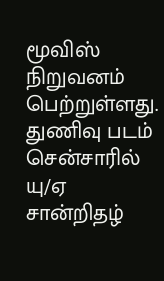மூவிஸ் நிறுவனம் பெற்றுள்ளது.
துணிவு படம் சென்சாரில் யு/ஏ சான்றிதழ்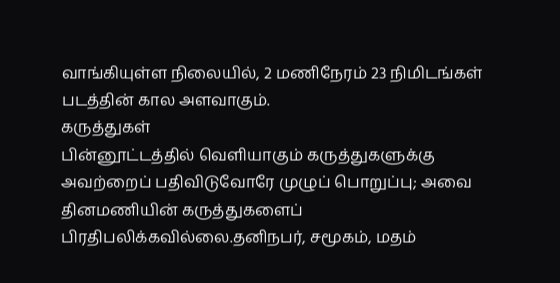வாங்கியுள்ள நிலையில், 2 மணிநேரம் 23 நிமிடங்கள் படத்தின் கால அளவாகும்.
கருத்துகள்
பின்னூட்டத்தில் வெளியாகும் கருத்துகளுக்கு அவற்றைப் பதிவிடுவோரே முழுப் பொறுப்பு; அவை தினமணியின் கருத்துகளைப் பிரதிபலிக்கவில்லை.தனிநபர், சமூகம், மதம்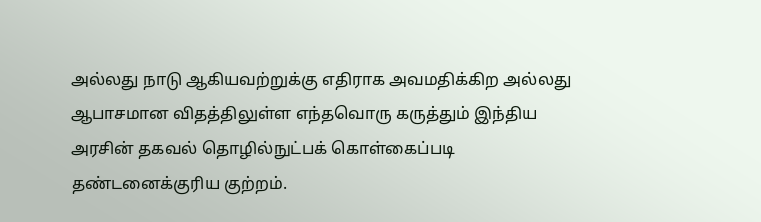அல்லது நாடு ஆகியவற்றுக்கு எதிராக அவமதிக்கிற அல்லது ஆபாசமான விதத்திலுள்ள எந்தவொரு கருத்தும் இந்திய அரசின் தகவல் தொழில்நுட்பக் கொள்கைப்படி தண்டனைக்குரிய குற்றம்.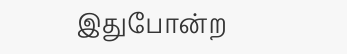இதுபோன்ற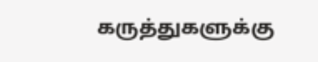கருத்துகளுக்கு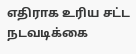எதிராக உரிய சட்ட நடவடிக்கை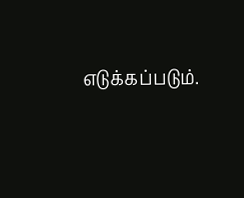எடுக்கப்படும்.